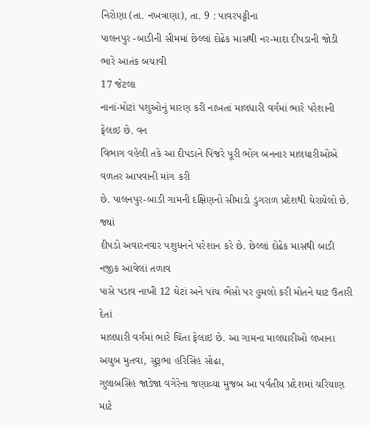નિરોણા (તા. નખત્રાણા), તા. 9 : પાવરપટ્ટીના
પાલનપુર -બાડીની સીમમાં છેલ્લાં દોઢેક માસથી નર-માદા દીપડાની જોડી ભારે આતંક બચાવી
17 જેટલા
નાનાં-મોટાં પશુઓનું મારણ કરી નાખતાં માલધારી વર્ગમાં ભારે પરેશાની ફેલાઇ છે. વન
વિભાગ વહેલી તકે આ દીપડાને પિંજરે પૂરી ભોગ બનનાર માલધારીઓએ વળતર આપવાની માંગ કરી
છે. પાલનપુર-બાડી ગામની દક્ષિણનો સીમાડો ડુંગરાળ પ્રદેશથી ઘેરાયેલો છે. જ્યાં
દીપડો અવારનવાર પશુધનને પરેશાન કરે છે. છેલ્લાં દોઢેક માસથી બાડી નજીક આવેલાં તળાવ
પાસે પડાવ નાખી 12 ઘેટાં અને પાંચ ભેંસો પર હુમલો કરી મોતને ઘાટ ઉતારી દેતાં
માલધારી વર્ગમાં ભારે ચિંતા ફેલાઇ છે. આ ગામના માલધારીઓ લખાના અયુબ મુતવા, સુરૂભા હરિસિંહ સોઢા,
ગુલાબસિંહ જાડેજા વગેરેના જણાવ્યા મુજબ આ પર્વતીય પ્રદેશમાં ચરિયાણ
માટે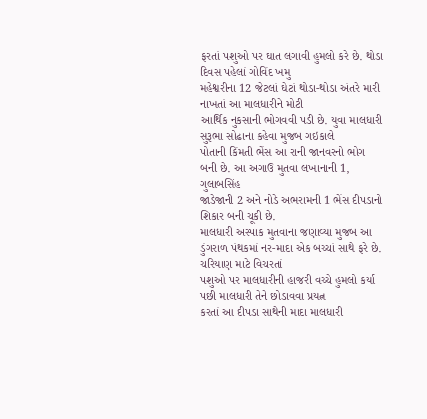ફરતાં પશુઓ પર ઘાત લગાવી હુમલો કરે છે. થોડા દિવસ પહેલાં ગોવિંદ ખમુ
મહેશ્વરીના 12 જેટલાં ઘેટાં થોડા-થોડા અંતરે મારી નાખતાં આ માલધારીને મોટી
આર્થિક નુકસાની ભોગવવી પડી છે. યુવા માલધારી સુરૂભા સોઢાના કહેવા મુજબ ગઇકાલે
પોતાની કિંમતી ભેંસ આ રાની જાનવરનો ભોગ બની છે. આ અગાઉ મુતવા લખાનાની 1, ગુલાબસિંહ
જાડેજાની 2 અને નોડે અભરામની 1 ભેંસ દીપડાનો શિકાર બની ચૂકી છે.
માલધારી અસ્પાક મુતવાના જણાવ્યા મુજબ આ ડુંગરાળ પંથકમાં નર-માદા એક બચ્ચાં સાથે ફરે છે. ચરિયાણ માટે વિચરતાં
પશુઓ પર માલધારીની હાજરી વચ્ચે હુમલો કર્યા પછી માલધારી તેને છોડાવવા પ્રયત્ન
કરતાં આ દીપડા સાથેની માદા માલધારી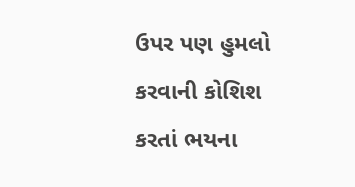ઉપર પણ હુમલો
કરવાની કોશિશ કરતાં ભયના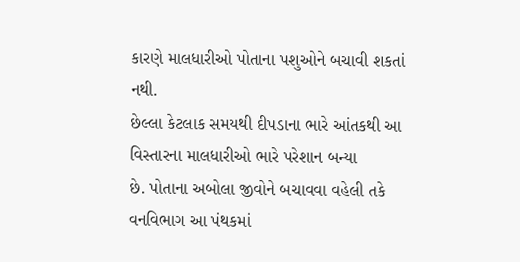કારણે માલધારીઓ પોતાના પશુઓને બચાવી શકતાં નથી.
છેલ્લા કેટલાક સમયથી દીપડાના ભારે આંતકથી આ વિસ્તારના માલધારીઓ ભારે પરેશાન બન્યા
છે. પોતાના અબોલા જીવોને બચાવવા વહેલી તકે વનવિભાગ આ પંથકમાં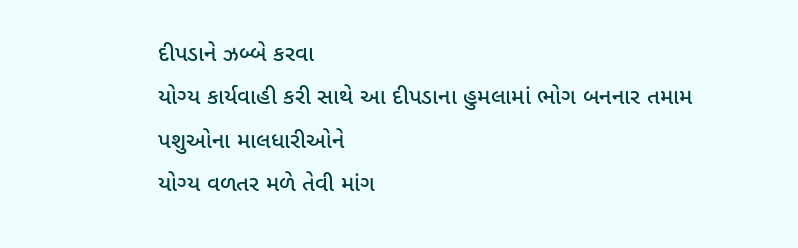દીપડાને ઝબ્બે કરવા
યોગ્ય કાર્યવાહી કરી સાથે આ દીપડાના હુમલામાં ભોગ બનનાર તમામ પશુઓના માલધારીઓને
યોગ્ય વળતર મળે તેવી માંગ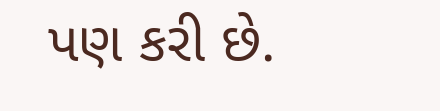પણ કરી છે.